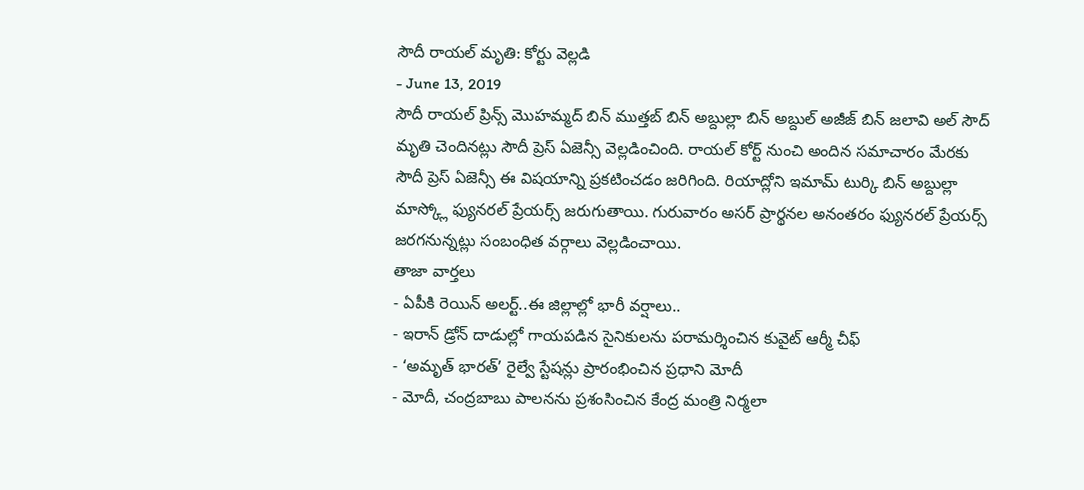సౌదీ రాయల్ మృతి: కోర్టు వెల్లడి
- June 13, 2019
సౌదీ రాయల్ ప్రిన్స్ మొహమ్మద్ బిన్ ముత్తబ్ బిన్ అబ్దుల్లా బిన్ అబ్దుల్ అజీజ్ బిన్ జలావి అల్ సౌద్ మృతి చెందినట్లు సౌదీ ప్రెస్ ఏజెన్సీ వెల్లడించింది. రాయల్ కోర్ట్ నుంచి అందిన సమాచారం మేరకు సౌదీ ప్రెస్ ఏజెన్సీ ఈ విషయాన్ని ప్రకటించడం జరిగింది. రియాద్లోని ఇమామ్ టుర్కి బిన్ అబ్దుల్లా మాస్క్లో ఫ్యునరల్ ప్రేయర్స్ జరుగుతాయి. గురువారం అసర్ ప్రార్థనల అనంతరం ఫ్యునరల్ ప్రేయర్స్ జరగనున్నట్లు సంబంధిత వర్గాలు వెల్లడించాయి.
తాజా వార్తలు
- ఏపీకి రెయిన్ అలర్ట్..ఈ జిల్లాల్లో భారీ వర్షాలు..
- ఇరాన్ డ్రోన్ దాడుల్లో గాయపడిన సైనికులను పరామర్శించిన కువైట్ ఆర్మీ చీఫ్
- ‘అమృత్ భారత్’ రైల్వే స్టేషన్లు ప్రారంభించిన ప్రధాని మోదీ
- మోదీ, చంద్రబాబు పాలనను ప్రశంసించిన కేంద్ర మంత్రి నిర్మలా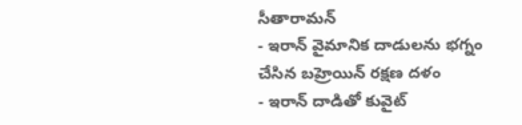సీతారామన్
- ఇరాన్ వైమానిక దాడులను భగ్నం చేసిన బహ్రెయిన్ రక్షణ దళం
- ఇరాన్ దాడితో కువైట్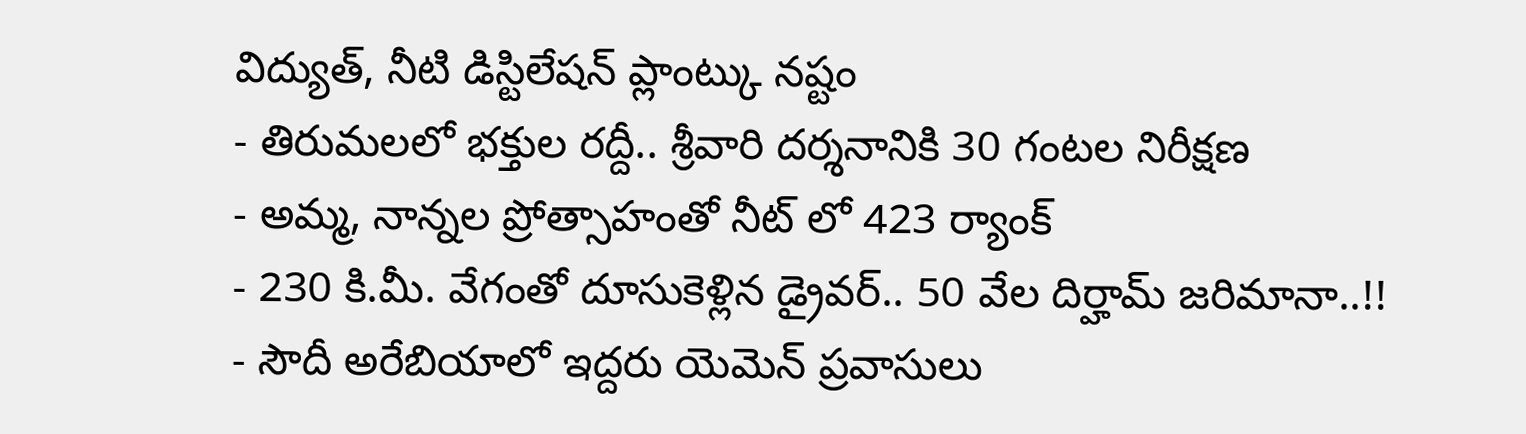విద్యుత్, నీటి డిస్టిలేషన్ ప్లాంట్కు నష్టం
- తిరుమలలో భక్తుల రద్దీ.. శ్రీవారి దర్శనానికి 30 గంటల నిరీక్షణ
- అమ్మ, నాన్నల ప్రోత్సాహంతో నీట్ లో 423 ర్యాంక్
- 230 కి.మీ. వేగంతో దూసుకెళ్లిన డ్రైవర్.. 50 వేల దిర్హామ్ జరిమానా..!!
- సౌదీ అరేబియాలో ఇద్దరు యెమెన్ ప్రవాసులు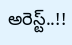అరెస్ట్..!!